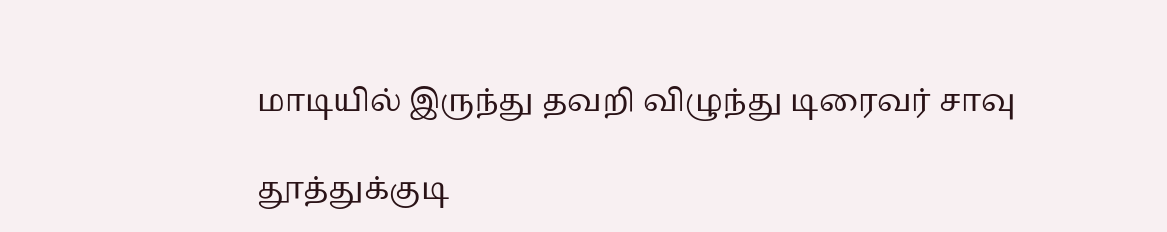மாடியில் இருந்து தவறி விழுந்து டிரைவர் சாவு

தூத்துக்குடி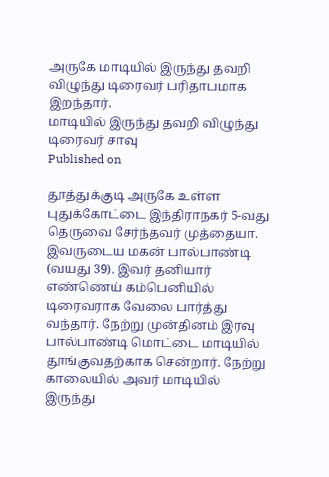அருகே மாடியில் இருந்து தவறி விழுந்து டிரைவர் பரிதாபமாக இறந்தார்.
மாடியில் இருந்து தவறி விழுந்து டிரைவர் சாவு
Published on

தூத்துக்குடி அருகே உள்ள புதுக்கோட்டை இந்திராநகர் 5-வது தெருவை சேர்ந்தவர் முத்தையா. இவருடைய மகன் பால்பாண்டி (வயது 39). இவர் தனியார் எண்ணெய் கம்பெனியில் டிரைவராக வேலை பார்த்து வந்தார். நேற்று முன்தினம் இரவு பால்பாண்டி மொட்டை மாடியில் தூங்குவதற்காக சென்றார். நேற்று காலையில் அவர் மாடியில் இருந்து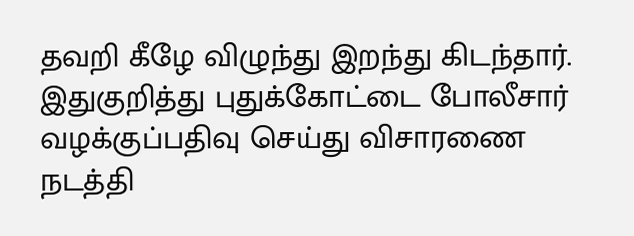தவறி கீழே விழுந்து இறந்து கிடந்தார். இதுகுறித்து புதுக்கோட்டை போலீசார் வழக்குப்பதிவு செய்து விசாரணை நடத்தி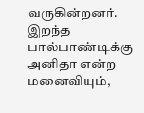வருகின்றனர். இறந்த பால்பாண்டிக்கு அனிதா என்ற மனைவியும்,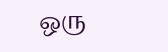ஒரு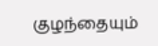குழந்தையும்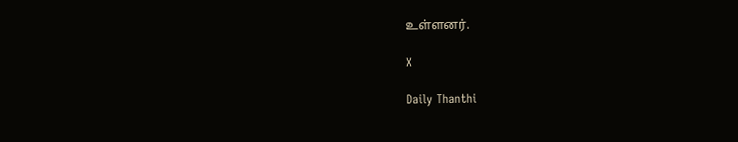உள்ளனர்.

X

Daily Thanthi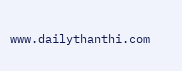www.dailythanthi.com